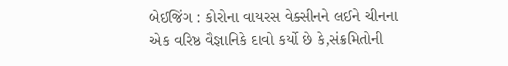બેઈજિંગ : કોરોના વાયરસ વેક્સીનને લઈને ચીનના એક વરિષ્ઠ વૈજ્ઞાનિકે દાવો કર્યો છે કે,સંક્રમિતોની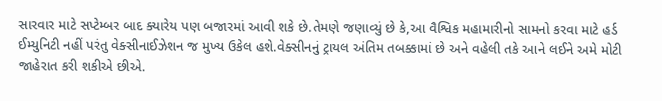સારવાર માટે સપ્ટેમ્બર બાદ ક્યારેય પણ બજારમાં આવી શકે છે.તેમણે જણાવ્યું છે કે,આ વૈશ્વિક મહામારીનો સામનો કરવા માટે હર્ડ ઈમ્યુનિટી નહીં પરંતુ વેક્સીનાઈઝેશન જ મુખ્ય ઉકેલ હશે.વેક્સીનનું ટ્રાયલ અંતિમ તબક્કામાં છે અને વહેલી તકે આને લઈને અમે મોટી જાહેરાત કરી શકીએ છીએ.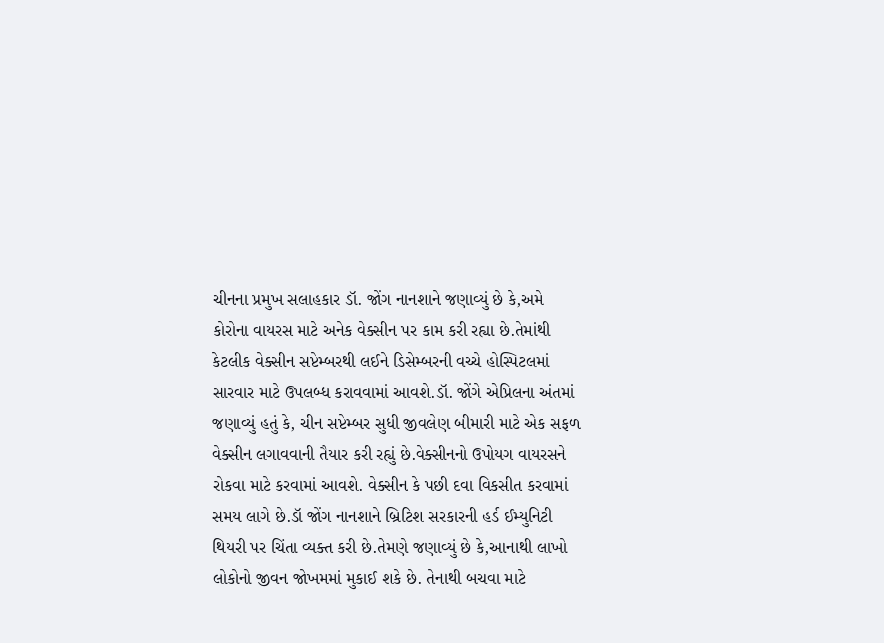ચીનના પ્રમુખ સલાહકાર ડૉ. જોંગ નાનશાને જણાવ્યું છે કે,અમે કોરોના વાયરસ માટે અનેક વેક્સીન પર કામ કરી રહ્યા છે.તેમાંથી કેટલીક વેક્સીન સપ્ટેમ્બરથી લઈને ડિસેમ્બરની વચ્ચે હોસ્પિટલમાં સારવાર માટે ઉપલબ્ધ કરાવવામાં આવશે.ડૉ. જોંગે એપ્રિલના અંતમાં જણાવ્યું હતું કે, ચીન સપ્ટેમ્બર સુધી જીવલેણ બીમારી માટે એક સફળ વેક્સીન લગાવવાની તૈયાર કરી રહ્યું છે.વેક્સીનનો ઉપોયગ વાયરસને રોકવા માટે કરવામાં આવશે. વેક્સીન કે પછી દવા વિકસીત કરવામાં સમય લાગે છે.ડૉ જોંગ નાનશાને બ્રિટિશ સરકારની હર્ડ ઈમ્યુનિટી થિયરી પર ચિંતા વ્યક્ત કરી છે.તેમણે જણાવ્યું છે કે,આનાથી લાખો લોકોનો જીવન જોખમમાં મુકાઈ શકે છે. તેનાથી બચવા માટે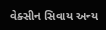વેક્સીન સિવાય અન્ય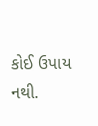કોઈ ઉપાય નથી.